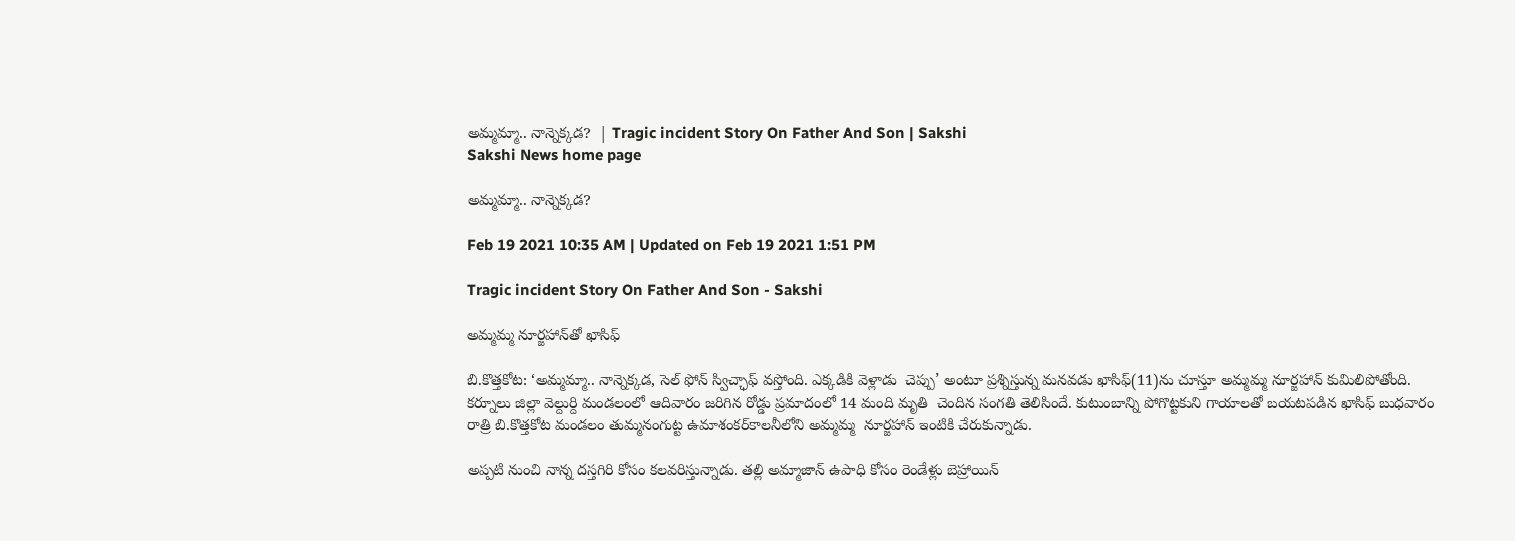అమ్మమ్మా.. నాన్నెక్కడ?  | Tragic incident Story On Father And Son | Sakshi
Sakshi News home page

అమ్మమ్మా.. నాన్నెక్కడ?

Feb 19 2021 10:35 AM | Updated on Feb 19 2021 1:51 PM

Tragic incident Story On Father And Son - Sakshi

అమ్మమ్మ నూర్జహాన్‌తో ఖాసిఫ్‌

బి.కొత్తకోట: ‘అమ్మమ్మా.. నాన్నెక్కడ, సెల్‌ ఫోన్‌ స్విచ్ఛాఫ్‌ వస్తోంది. ఎక్కడికి వెళ్లాడు  చెప్పు’ అంటూ ప్రశ్నిస్తున్న మనవడు ఖాసిఫ్‌(11)ను చూస్తూ అమ్మమ్మ నూర్జహాన్‌ కుమిలిపోతోంది.  కర్నూలు జిల్లా వెల్దుర్ది మండలంలో ఆదివారం జరిగిన రోడ్డు ప్రమాదంలో 14 మంది మృతి  చెందిన సంగతి తెలిసిందే. కుటుంబాన్ని పోగొట్టకుని గాయాలతో బయటపడిన ఖాసిఫ్‌ బుధవారం రాత్రి బి.కొత్తకోట మండలం తుమ్మనంగుట్ట ఉమాశంకర్‌కాలనీలోని అమ్మమ్మ  నూర్జహాన్‌ ఇంటికి చేరుకున్నాడు.

అప్పటి నుంచి నాన్న దస్తగిరి కోసం కలవరిస్తున్నాడు. తల్లి అమ్మాజాన్‌ ఉపాధి కోసం రెండేళ్లు బెహ్రాయిన్‌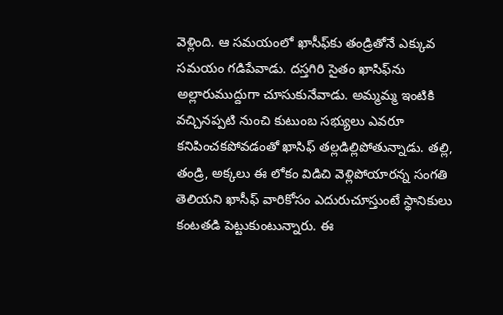వెళ్లింది. ఆ సమయంలో ఖాసీఫ్‌కు తండ్రితోనే ఎక్కువ సమయం గడిపేవాడు. దస్తగిరి సైతం ఖాసిఫ్‌ను అల్లారుముద్దుగా చూసుకునేవాడు. అమ్మమ్మ ఇంటికి వచ్చినప్పటి నుంచి కుటుంబ సభ్యులు ఎవరూ కనిపించకపోవడంతో ఖాసిఫ్‌ తల్లడిల్లిపోతున్నాడు. తల్లి, తండ్రి, అక్కలు ఈ లోకం విడిచి వెళ్లిపోయారన్న సంగతి తెలియని ఖాసీఫ్‌ వారికోసం ఎదురుచూస్తుంటే స్థానికులు కంటతడి పెట్టుకుంటున్నారు. ఈ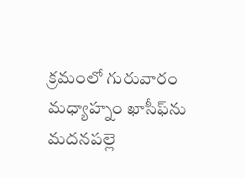క్రమంలో గురువారం మధ్యాహ్నం ఖాసీఫ్‌ను మదనపల్లె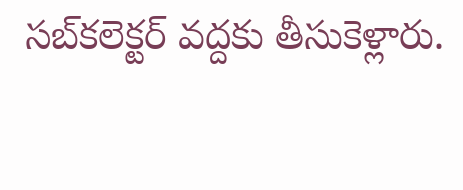సబ్‌కలెక్టర్‌ వద్దకు తీసుకెళ్లారు.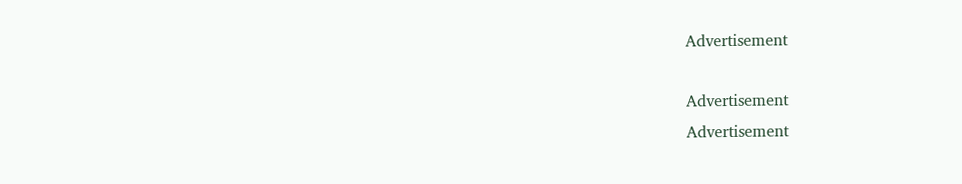Advertisement

Advertisement
Advertisement